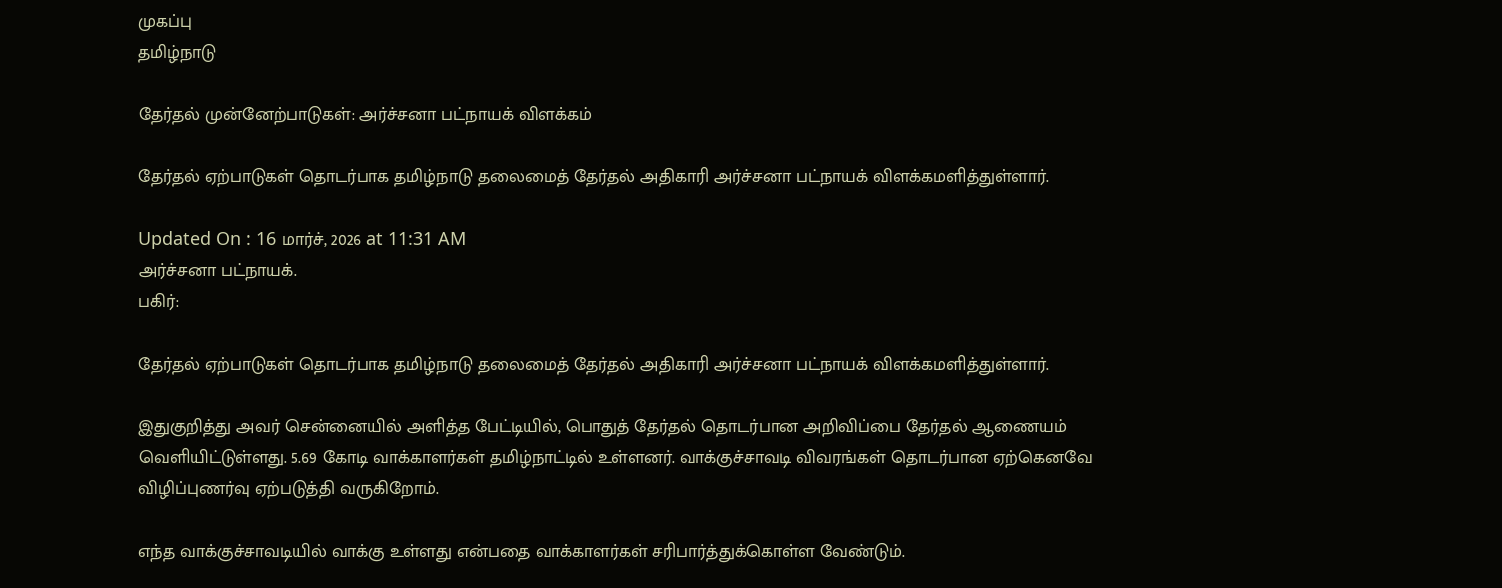முகப்பு
தமிழ்நாடு

தேர்தல் முன்னேற்பாடுகள்: அர்ச்சனா பட்நாயக் விளக்கம்

தேர்தல் ஏற்பாடுகள் தொடர்பாக தமிழ்நாடு தலைமைத் தேர்தல் அதிகாரி அர்ச்சனா பட்நாயக் விளக்கமளித்துள்ளார்.

Updated On : 16 மார்ச், 2026 at 11:31 AM
அர்ச்சனா பட்நாயக்.
பகிர்:

தேர்தல் ஏற்பாடுகள் தொடர்பாக தமிழ்நாடு தலைமைத் தேர்தல் அதிகாரி அர்ச்சனா பட்நாயக் விளக்கமளித்துள்ளார்.

இதுகுறித்து அவர் சென்னையில் அளித்த பேட்டியில், பொதுத் தேர்தல் தொடர்பான அறிவிப்பை தேர்தல் ஆணையம் வெளியிட்டுள்ளது. 5.69 கோடி வாக்காளர்கள் தமிழ்நாட்டில் உள்ளனர். வாக்குச்சாவடி விவரங்கள் தொடர்பான ஏற்கெனவே விழிப்புணர்வு ஏற்படுத்தி வருகிறோம்.

எந்த வாக்குச்சாவடியில் வாக்கு உள்ளது என்பதை வாக்காளர்கள் சரிபார்த்துக்கொள்ள வேண்டும்.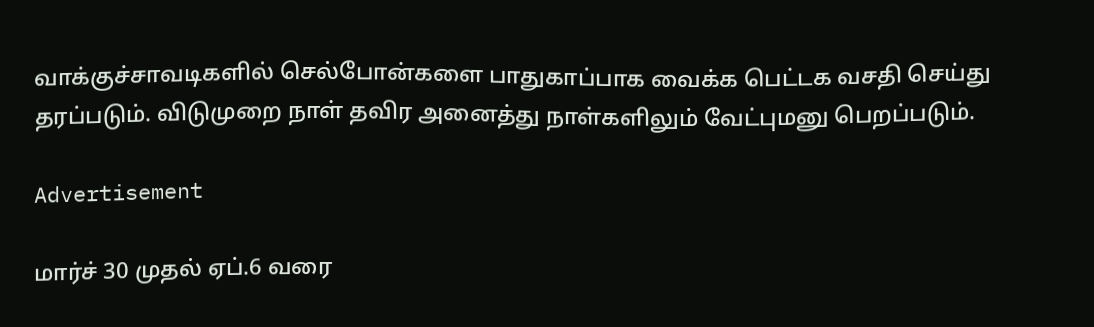வாக்குச்சாவடிகளில் செல்போன்களை பாதுகாப்பாக வைக்க பெட்டக வசதி செய்து தரப்படும். விடுமுறை நாள் தவிர அனைத்து நாள்களிலும் வேட்புமனு பெறப்படும்.

Advertisement

மார்ச் 30 முதல் ஏப்.6 வரை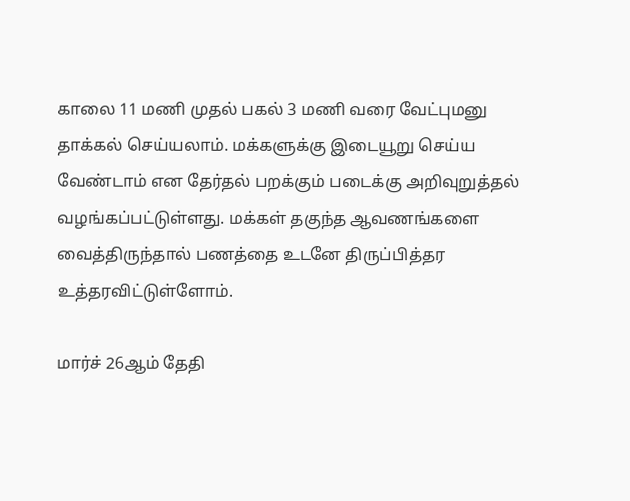காலை 11 மணி முதல் பகல் 3 மணி வரை வேட்புமனு தாக்கல் செய்யலாம். மக்களுக்கு இடையூறு செய்ய வேண்டாம் என தேர்தல் பறக்கும் படைக்கு அறிவுறுத்தல் வழங்கப்பட்டுள்ளது. மக்கள் தகுந்த ஆவணங்களை வைத்திருந்தால் பணத்தை உடனே திருப்பித்தர உத்தரவிட்டுள்ளோம்.

மார்ச் 26ஆம் தேதி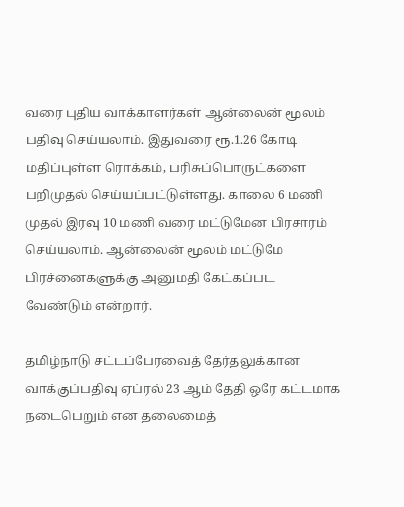வரை புதிய வாக்காளர்கள் ஆன்லைன் மூலம் பதிவு செய்யலாம். இதுவரை ரூ.1.26 கோடி மதிப்புள்ள ரொக்கம், பரிசுப்பொருட்களை பறிமுதல் செய்யப்பட்டுள்ளது. காலை 6 மணி முதல் இரவு 10 மணி வரை மட்டுமேன பிரசாரம் செய்யலாம். ஆன்லைன் மூலம் மட்டுமே பிரச்னைகளுக்கு அனுமதி கேட்கப்பட வேண்டும் என்றார்.

தமிழ்நாடு சட்டப்பேரவைத் தேர்தலுக்கான வாக்குப்பதிவு ஏப்ரல் 23 ஆம் தேதி ஒரே கட்டமாக நடைபெறும் என தலைமைத்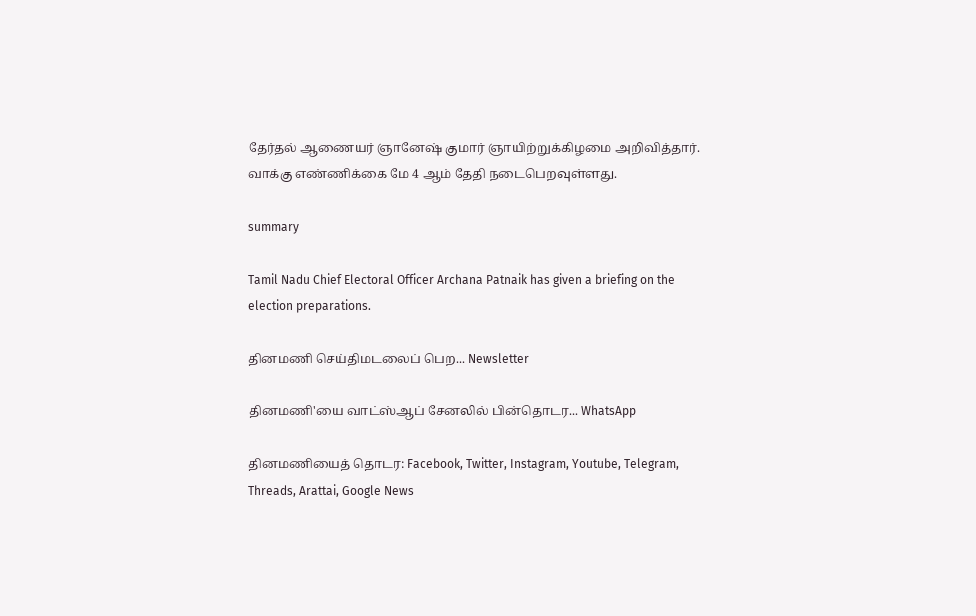தேர்தல் ஆணையர் ஞானேஷ் குமார் ஞாயிற்றுக்கிழமை அறிவித்தார். வாக்கு எண்ணிக்கை மே 4 ஆம் தேதி நடைபெறவுள்ளது.

summary

Tamil Nadu Chief Electoral Officer Archana Patnaik has given a briefing on the election preparations.

தினமணி செய்திமடலைப் பெற... Newsletter

தினமணி'யை வாட்ஸ்ஆப் சேனலில் பின்தொடர... WhatsApp

தினமணியைத் தொடர: Facebook, Twitter, Instagram, Youtube, Telegram, Threads, Arattai, Google News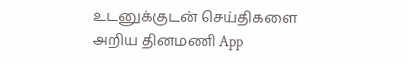உடனுக்குடன் செய்திகளை அறிய தினமணி App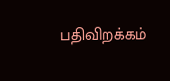பதிவிறக்கம்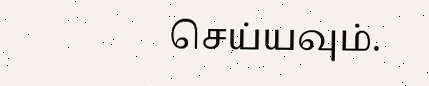செய்யவும்.